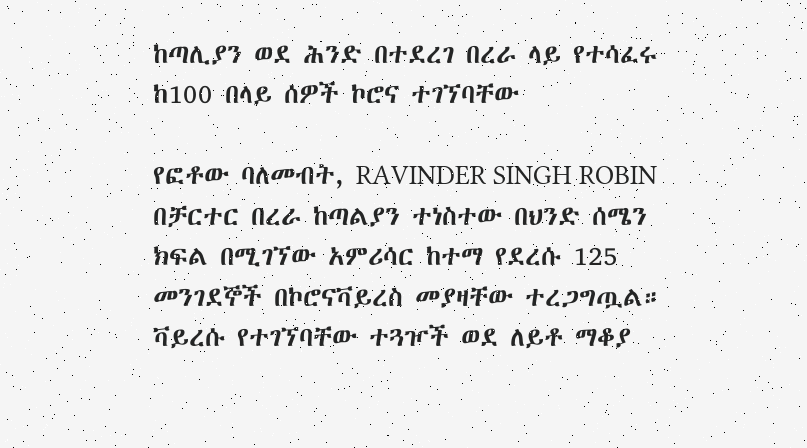ከጣሊያን ወደ ሕንድ በተደረገ በረራ ላይ የተሳፈሩ ከ100 በላይ ሰዎች ኮሮና ተገኘባቸው

የፎቶው ባለመብት, RAVINDER SINGH ROBIN
በቻርተር በረራ ከጣልያን ተነስተው በህንድ ሰሜን ክፍል በሚገኘው አምሪሳር ከተማ የደረሱ 125 መንገደኞች በኮሮናቫይረስ መያዛቸው ተረጋግጧል።
ቫይረሱ የተገኘባቸው ተጓዦች ወደ ለይቶ ማቆያ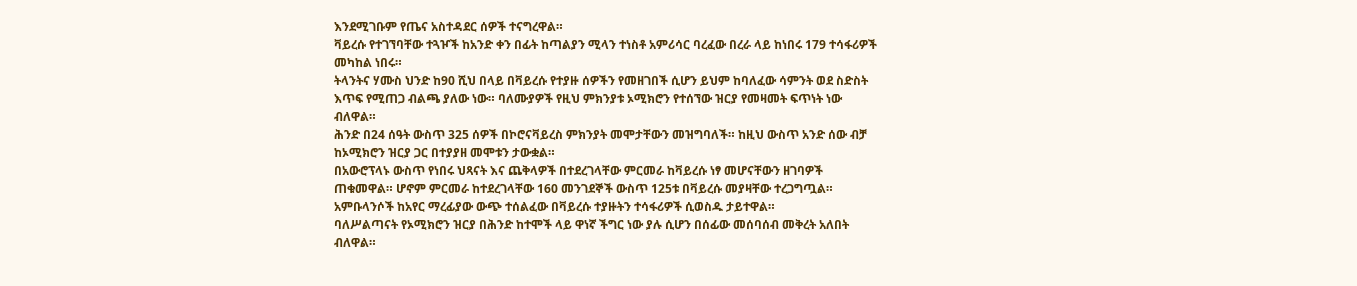እንደሚገቡም የጤና አስተዳደር ሰዎች ተናግረዋል።
ቫይረሱ የተገኘባቸው ተጓዦች ከአንድ ቀን በፊት ከጣልያን ሚላን ተነስቶ አምሪሳር ባረፈው በረራ ላይ ከነበሩ 179 ተሳፋሪዎች መካከል ነበሩ።
ትላንትና ሃሙስ ህንድ ከ90 ሺህ በላይ በቫይረሱ የተያዙ ሰዎችን የመዘገበች ሲሆን ይህም ከባለፈው ሳምንት ወደ ስድስት እጥፍ የሚጠጋ ብልጫ ያለው ነው። ባለሙያዎች የዚህ ምክንያቱ ኦሚክሮን የተሰኘው ዝርያ የመዛመት ፍጥነት ነው ብለዋል።
ሕንድ በ24 ሰዓት ውስጥ 325 ሰዎች በኮሮናቫይረስ ምክንያት መሞታቸውን መዝግባለች። ከዚህ ውስጥ አንድ ሰው ብቻ ከኦሚክሮን ዝርያ ጋር በተያያዘ መሞቱን ታውቋል።
በአውሮፕላኑ ውስጥ የነበሩ ህጻናት እና ጨቅላዎች በተደረገላቸው ምርመራ ከቫይረሱ ነፃ መሆናቸውን ዘገባዎች ጠቁመዋል። ሆኖም ምርመራ ከተደረገላቸው 160 መንገደኞች ውስጥ 125ቱ በቫይረሱ መያዛቸው ተረጋግጧል።
አምቡላንሶች ከአየር ማረፊያው ውጭ ተሰልፈው በቫይረሱ ተያዙትን ተሳፋሪዎች ሲወስዱ ታይተዋል።
ባለሥልጣናት የኦሚክሮን ዝርያ በሕንድ ከተሞች ላይ ዋነኛ ችግር ነው ያሉ ሲሆን በሰፊው መሰባሰብ መቅረት አለበት ብለዋል።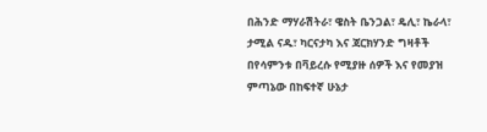በሕንድ ማሃራሽትራ፣ ዌስት ቤንጋል፣ ዴሊ፣ ኬራላ፣ ታሚል ናዱ፣ ካርናታካ እና ጃርክሃንድ ግዛቶች በየሳምንቱ በቫይረሱ የሚያዙ ሰዎች እና የመያዝ ምጣኔው በከፍተኛ ሁኔታ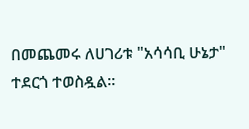በመጨመሩ ለሀገሪቱ "አሳሳቢ ሁኔታ" ተደርጎ ተወስዷል።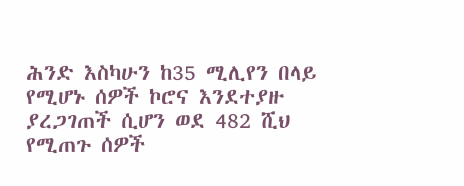ሕንድ እስካሁን ከ35 ሚሊየን በላይ የሚሆኑ ሰዎች ኮሮና እንደተያዙ ያረጋገጠች ሲሆን ወደ 482 ሺህ የሚጠጉ ሰዎች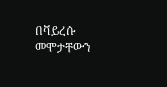በቫይረሱ መሞታቸውን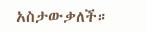አስታውቃለች።